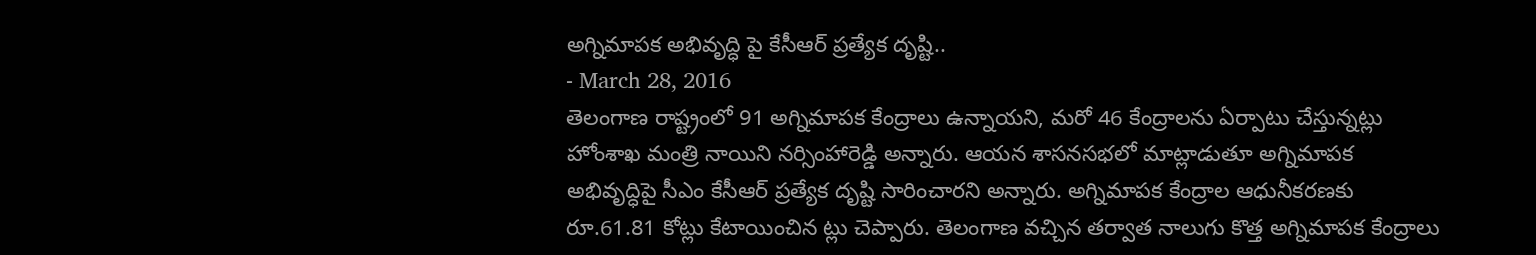అగ్నిమాపక అభివృద్ధి పై కేసీఆర్ ప్రత్యేక దృష్టి..
- March 28, 2016
తెలంగాణ రాష్ట్రంలో 91 అగ్నిమాపక కేంద్రాలు ఉన్నాయని, మరో 46 కేంద్రాలను ఏర్పాటు చేస్తున్నట్లు హోంశాఖ మంత్రి నాయిని నర్సింహారెడ్డి అన్నారు. ఆయన శాసనసభలో మాట్లాడుతూ అగ్నిమాపక అభివృద్ధిపై సీఎం కేసీఆర్ ప్రత్యేక దృష్టి సారించారని అన్నారు. అగ్నిమాపక కేంద్రాల ఆధునీకరణకు రూ.61.81 కోట్లు కేటాయించిన ట్లు చెప్పారు. తెలంగాణ వచ్చిన తర్వాత నాలుగు కొత్త అగ్నిమాపక కేంద్రాలు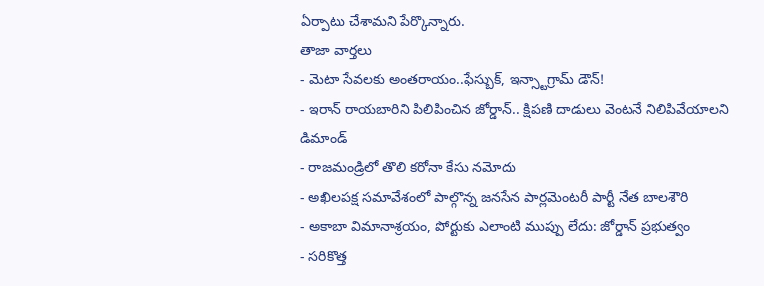ఏర్పాటు చేశామని పేర్కొన్నారు.
తాజా వార్తలు
- మెటా సేవలకు అంతరాయం..ఫేస్బుక్, ఇన్స్టాగ్రామ్ డౌన్!
- ఇరాన్ రాయబారిని పిలిపించిన జోర్డాన్.. క్షిపణి దాడులు వెంటనే నిలిపివేయాలని డిమాండ్
- రాజమండ్రిలో తొలి కరోనా కేసు నమోదు
- అఖిలపక్ష సమావేశంలో పాల్గొన్న జనసేన పార్లమెంటరీ పార్టీ నేత బాలశౌరి
- అకాబా విమానాశ్రయం, పోర్టుకు ఎలాంటి ముప్పు లేదు: జోర్డాన్ ప్రభుత్వం
- సరికొత్త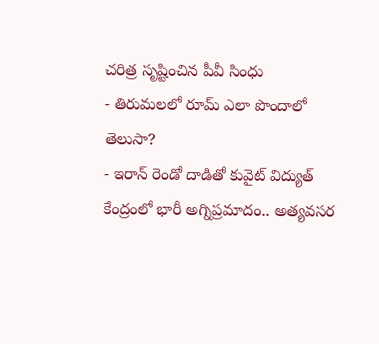చరిత్ర సృష్టించిన పీవీ సింధు
- తిరుమలలో రూమ్ ఎలా పొందాలో తెలుసా?
- ఇరాన్ రెండో దాడితో కువైట్ విద్యుత్ కేంద్రంలో భారీ అగ్నిప్రమాదం.. అత్యవసర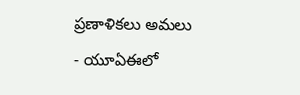ప్రణాళికలు అమలు
- యూఏఈలో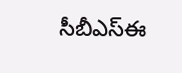సీబీఎస్ఈ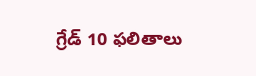గ్రేడ్ 10 ఫలితాలు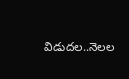విడుదల..నెలల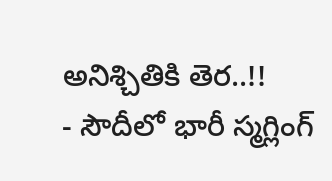అనిశ్చితికి తెర..!!
- సౌదీలో భారీ స్మగ్లింగ్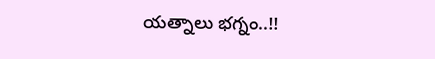యత్నాలు భగ్నం..!!